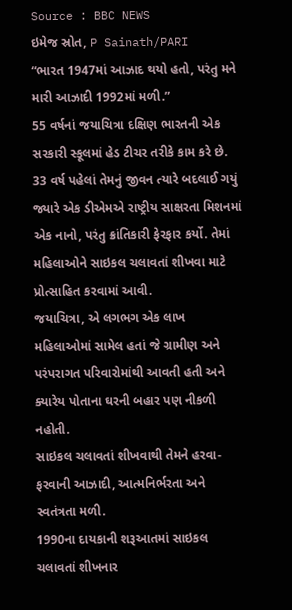Source : BBC NEWS
ઇમેજ સ્રોત, P Sainath/PARI
“ભારત 1947માં આઝાદ થયો હતો, પરંતુ મને મારી આઝાદી 1992માં મળી.”
55 વર્ષનાં જયાચિત્રા દક્ષિણ ભારતની એક સરકારી સ્કૂલમાં હેડ ટીચર તરીકે કામ કરે છે.
33 વર્ષ પહેલાં તેમનું જીવન ત્યારે બદલાઈ ગયું જ્યારે એક ડીએમએ રાષ્ટ્રીય સાક્ષરતા મિશનમાં એક નાનો, પરંતુ ક્રાંતિકારી ફેરફાર કર્યો. તેમાં મહિલાઓને સાઇકલ ચલાવતાં શીખવા માટે પ્રોત્સાહિત કરવામાં આવી.
જયાચિત્રા, એ લગભગ એક લાખ મહિલાઓમાં સામેલ હતાં જે ગ્રામીણ અને પરંપરાગત પરિવારોમાંથી આવતી હતી અને ક્યારેય પોતાના ઘરની બહાર પણ નીકળી નહોતી.
સાઇકલ ચલાવતાં શીખવાથી તેમને હરવા-ફરવાની આઝાદી, આત્મનિર્ભરતા અને સ્વતંત્રતા મળી.
1990ના દાયકાની શરૂઆતમાં સાઇકલ ચલાવતાં શીખનાર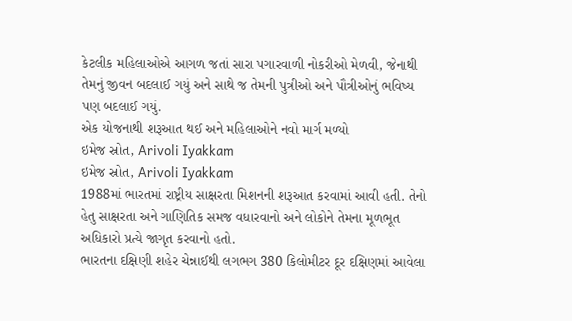કેટલીક મહિલાઓએ આગળ જતાં સારા પગારવાળી નોકરીઓ મેળવી, જેનાથી તેમનું જીવન બદલાઈ ગયું અને સાથે જ તેમની પુત્રીઓ અને પૌત્રીઓનું ભવિષ્ય પણ બદલાઈ ગયું.
એક યોજનાથી શરૂઆત થઈ અને મહિલાઓને નવો માર્ગ મળ્યો
ઇમેજ સ્રોત, Arivoli Iyakkam
ઇમેજ સ્રોત, Arivoli Iyakkam
1988માં ભારતમાં રાષ્ટ્રીય સાક્ષરતા મિશનની શરૂઆત કરવામાં આવી હતી. તેનો હેતુ સાક્ષરતા અને ગાણિતિક સમજ વધારવાનો અને લોકોને તેમના મૂળભૂત અધિકારો પ્રત્યે જાગૃત કરવાનો હતો.
ભારતના દક્ષિણી શહેર ચેન્નાઈથી લગભગ 380 કિલોમીટર દૂર દક્ષિણમાં આવેલા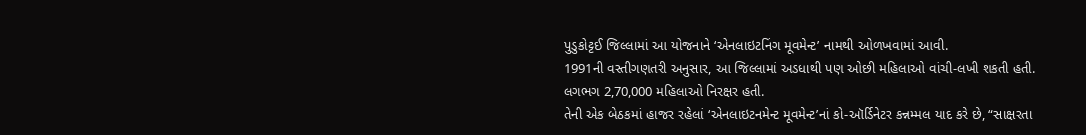પુડુકોટ્ટઈ જિલ્લામાં આ યોજનાને ‘એનલાઇટનિંગ મૂવમેન્ટ’ નામથી ઓળખવામાં આવી.
1991ની વસ્તીગણતરી અનુસાર, આ જિલ્લામાં અડધાથી પણ ઓછી મહિલાઓ વાંચી-લખી શકતી હતી.
લગભગ 2,70,000 મહિલાઓ નિરક્ષર હતી.
તેની એક બેઠકમાં હાજર રહેલાં ‘એનલાઇટનમેન્ટ મૂવમેન્ટ’નાં કો-ઑર્ડિનેટર કન્નમ્મલ યાદ કરે છે, “સાક્ષરતા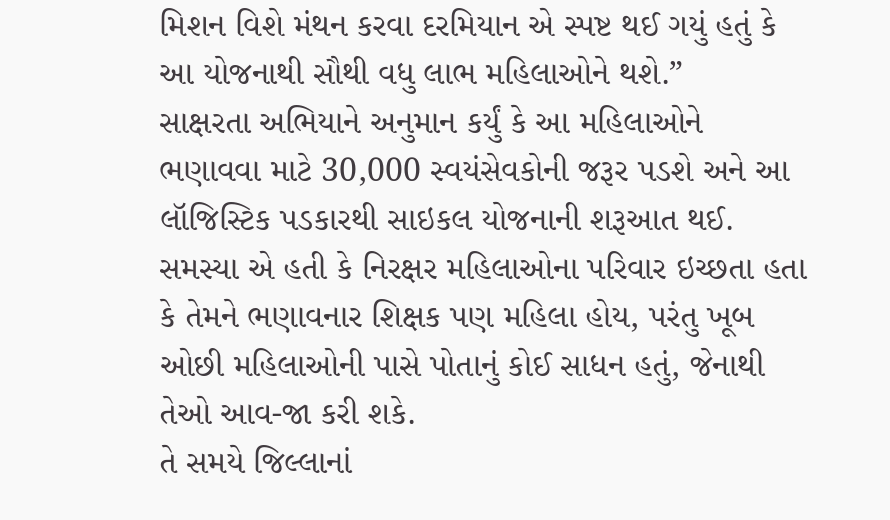મિશન વિશે મંથન કરવા દરમિયાન એ સ્પષ્ટ થઈ ગયું હતું કે આ યોજનાથી સૌથી વધુ લાભ મહિલાઓને થશે.”
સાક્ષરતા અભિયાને અનુમાન કર્યું કે આ મહિલાઓને ભણાવવા માટે 30,000 સ્વયંસેવકોની જરૂર પડશે અને આ લૉજિસ્ટિક પડકારથી સાઇકલ યોજનાની શરૂઆત થઈ.
સમસ્યા એ હતી કે નિરક્ષર મહિલાઓના પરિવાર ઇચ્છતા હતા કે તેમને ભણાવનાર શિક્ષક પણ મહિલા હોય, પરંતુ ખૂબ ઓછી મહિલાઓની પાસે પોતાનું કોઈ સાધન હતું, જેનાથી તેઓ આવ-જા કરી શકે.
તે સમયે જિલ્લાનાં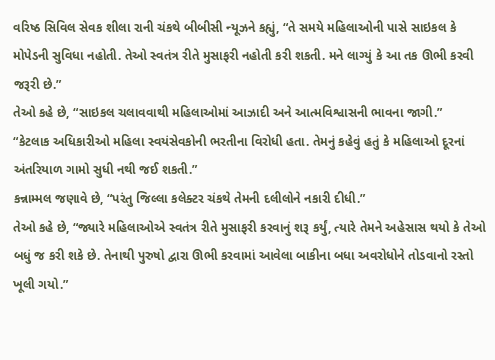વરિષ્ઠ સિવિલ સેવક શીલા રાની ચંકથે બીબીસી ન્યૂઝને કહ્યું, “તે સમયે મહિલાઓની પાસે સાઇકલ કે મોપેડની સુવિધા નહોતી. તેઓ સ્વતંત્ર રીતે મુસાફરી નહોતી કરી શકતી. મને લાગ્યું કે આ તક ઊભી કરવી જરૂરી છે.”
તેઓ કહે છે, “સાઇકલ ચલાવવાથી મહિલાઓમાં આઝાદી અને આત્મવિશ્વાસની ભાવના જાગી.”
“કેટલાક અધિકારીઓ મહિલા સ્વયંસેવકોની ભરતીના વિરોધી હતા. તેમનું કહેવું હતું કે મહિલાઓ દૂરનાં અંતરિયાળ ગામો સુધી નથી જઈ શકતી.”
કન્નામ્મલ જણાવે છે, “પરંતુ જિલ્લા કલેક્ટર ચંકથે તેમની દલીલોને નકારી દીધી.”
તેઓ કહે છે, “જ્યારે મહિલાઓએ સ્વતંત્ર રીતે મુસાફરી કરવાનું શરૂ કર્યું, ત્યારે તેમને અહેસાસ થયો કે તેઓ બધું જ કરી શકે છે. તેનાથી પુરુષો દ્વારા ઊભી કરવામાં આવેલા બાકીના બધા અવરોધોને તોડવાનો રસ્તો ખૂલી ગયો.”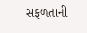સફળતાની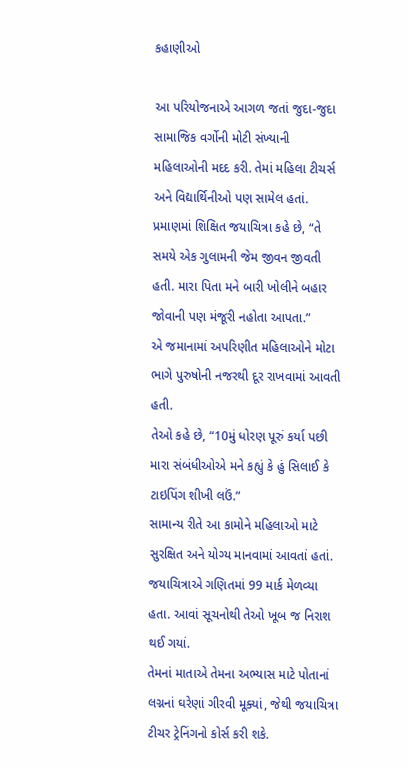કહાણીઓ

આ પરિયોજનાએ આગળ જતાં જુદા-જુદા સામાજિક વર્ગોની મોટી સંખ્યાની મહિલાઓની મદદ કરી. તેમાં મહિલા ટીચર્સ અને વિદ્યાર્થિનીઓ પણ સામેલ હતાં.
પ્રમાણમાં શિક્ષિત જયાચિત્રા કહે છે, “તે સમયે એક ગુલામની જેમ જીવન જીવતી હતી. મારા પિતા મને બારી ખોલીને બહાર જોવાની પણ મંજૂરી નહોતા આપતા.”
એ જમાનામાં અપરિણીત મહિલાઓને મોટા ભાગે પુરુષોની નજરથી દૂર રાખવામાં આવતી હતી.
તેઓ કહે છે, “10મું ધોરણ પૂરું કર્યા પછી મારા સંબંધીઓએ મને કહ્યું કે હું સિલાઈ કે ટાઇપિંગ શીખી લઉં.”
સામાન્ય રીતે આ કામોને મહિલાઓ માટે સુરક્ષિત અને યોગ્ય માનવામાં આવતાં હતાં.
જયાચિત્રાએ ગણિતમાં 99 માર્ક મેળવ્યા હતા. આવાં સૂચનોથી તેઓ ખૂબ જ નિરાશ થઈ ગયાં.
તેમનાં માતાએ તેમના અભ્યાસ માટે પોતાનાં લગ્નનાં ઘરેણાં ગીરવી મૂક્યાં, જેથી જયાચિત્રા ટીચર ટ્રેનિંગનો કોર્સ કરી શકે.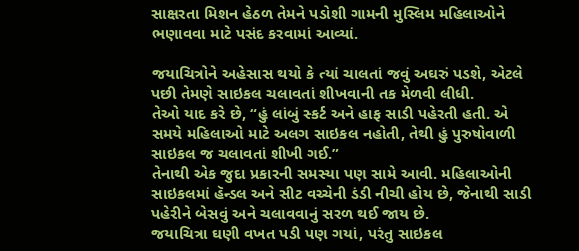સાક્ષરતા મિશન હેઠળ તેમને પડોશી ગામની મુસ્લિમ મહિલાઓને ભણાવવા માટે પસંદ કરવામાં આવ્યાં.

જયાચિત્રોને અહેસાસ થયો કે ત્યાં ચાલતાં જવું અઘરું પડશે, એટલે પછી તેમણે સાઇકલ ચલાવતાં શીખવાની તક મેળવી લીધી.
તેઓ યાદ કરે છે, “હું લાંબું સ્કર્ટ અને હાફ સાડી પહેરતી હતી. એ સમયે મહિલાઓ માટે અલગ સાઇકલ નહોતી, તેથી હું પુરુષોવાળી સાઇકલ જ ચલાવતાં શીખી ગઈ.”
તેનાથી એક જુદા પ્રકારની સમસ્યા પણ સામે આવી. મહિલાઓની સાઇકલમાં હૅન્ડલ અને સીટ વચ્ચેની ડંડી નીચી હોય છે, જેનાથી સાડી પહેરીને બેસવું અને ચલાવવાનું સરળ થઈ જાય છે.
જયાચિત્રા ઘણી વખત પડી પણ ગયાં, પરંતુ સાઇકલ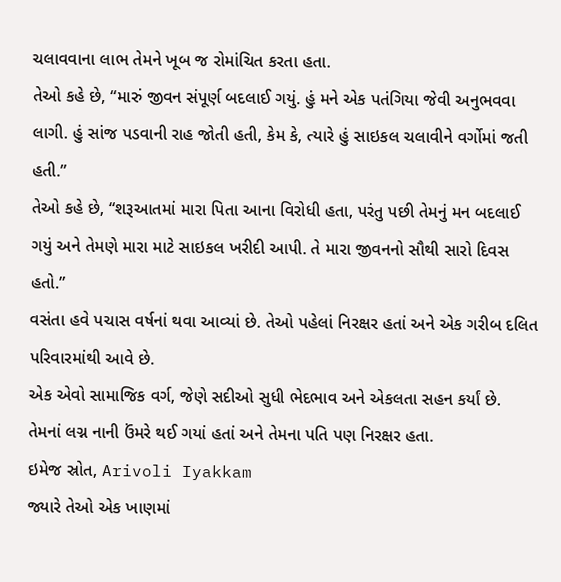ચલાવવાના લાભ તેમને ખૂબ જ રોમાંચિત કરતા હતા.
તેઓ કહે છે, “મારું જીવન સંપૂર્ણ બદલાઈ ગયું. હું મને એક પતંગિયા જેવી અનુભવવા લાગી. હું સાંજ પડવાની રાહ જોતી હતી, કેમ કે, ત્યારે હું સાઇકલ ચલાવીને વર્ગોમાં જતી હતી.”
તેઓ કહે છે, “શરૂઆતમાં મારા પિતા આના વિરોધી હતા, પરંતુ પછી તેમનું મન બદલાઈ ગયું અને તેમણે મારા માટે સાઇકલ ખરીદી આપી. તે મારા જીવનનો સૌથી સારો દિવસ હતો.”
વસંતા હવે પચાસ વર્ષનાં થવા આવ્યાં છે. તેઓ પહેલાં નિરક્ષર હતાં અને એક ગરીબ દલિત પરિવારમાંથી આવે છે.
એક એવો સામાજિક વર્ગ, જેણે સદીઓ સુધી ભેદભાવ અને એકલતા સહન કર્યાં છે. તેમનાં લગ્ન નાની ઉંમરે થઈ ગયાં હતાં અને તેમના પતિ પણ નિરક્ષર હતા.
ઇમેજ સ્રોત, Arivoli Iyakkam
જ્યારે તેઓ એક ખાણમાં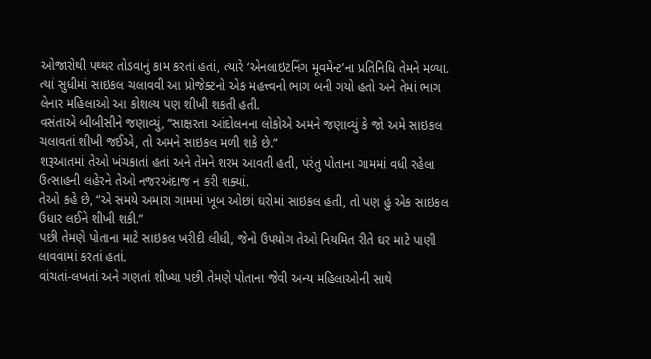ઓજારોથી પથ્થર તોડવાનું કામ કરતાં હતાં, ત્યારે ‘એનલાઇટનિંગ મૂવમેન્ટ’ના પ્રતિનિધિ તેમને મળ્યા.
ત્યાં સુધીમાં સાઇકલ ચલાવવી આ પ્રોજેક્ટનો એક મહત્ત્વનો ભાગ બની ગયો હતો અને તેમાં ભાગ લેનાર મહિલાઓ આ કોશલ્ય પણ શીખી શકતી હતી.
વસંતાએ બીબીસીને જણાવ્યું, “સાક્ષરતા આંદોલનના લોકોએ અમને જણાવ્યું કે જો અમે સાઇકલ ચલાવતાં શીખી જઈએ, તો અમને સાઇકલ મળી શકે છે.”
શરૂઆતમાં તેઓ ખંચકાતાં હતાં અને તેમને શરમ આવતી હતી, પરંતુ પોતાના ગામમાં વધી રહેલા ઉત્સાહની લહેરને તેઓ નજરઅંદાજ ન કરી શક્યાં.
તેઓ કહે છે, “એ સમયે અમારા ગામમાં ખૂબ ઓછાં ઘરોમાં સાઇકલ હતી, તો પણ હું એક સાઇકલ ઉધાર લઈને શીખી શકી.”
પછી તેમણે પોતાના માટે સાઇકલ ખરીદી લીધી, જેનો ઉપયોગ તેઓ નિયમિત રીતે ઘર માટે પાણી લાવવામાં કરતાં હતાં.
વાંચતાં-લખતાં અને ગણતાં શીખ્યા પછી તેમણે પોતાના જેવી અન્ય મહિલાઓની સાથે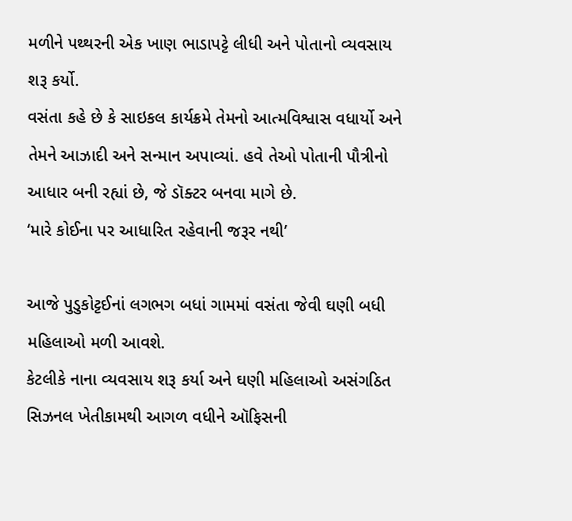મળીને પથ્થરની એક ખાણ ભાડાપટ્ટે લીધી અને પોતાનો વ્યવસાય શરૂ કર્યો.
વસંતા કહે છે કે સાઇકલ કાર્યક્રમે તેમનો આત્મવિશ્વાસ વધાર્યો અને તેમને આઝાદી અને સન્માન અપાવ્યાં. હવે તેઓ પોતાની પૌત્રીનો આધાર બની રહ્યાં છે, જે ડૉક્ટર બનવા માગે છે.
‘મારે કોઈના પર આધારિત રહેવાની જરૂર નથી’

આજે પુડુકોટ્ટઈનાં લગભગ બધાં ગામમાં વસંતા જેવી ઘણી બધી મહિલાઓ મળી આવશે.
કેટલીકે નાના વ્યવસાય શરૂ કર્યા અને ઘણી મહિલાઓ અસંગઠિત સિઝનલ ખેતીકામથી આગળ વધીને ઑફિસની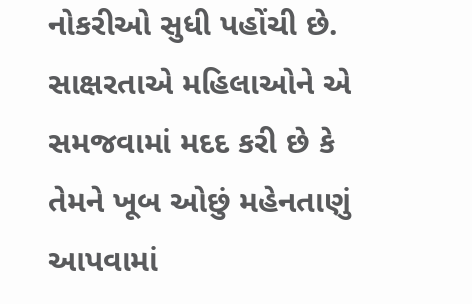નોકરીઓ સુધી પહોંચી છે.
સાક્ષરતાએ મહિલાઓને એ સમજવામાં મદદ કરી છે કે તેમને ખૂબ ઓછું મહેનતાણું આપવામાં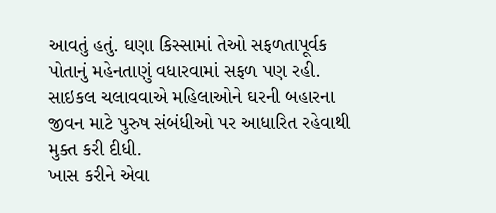આવતું હતું. ઘણા કિસ્સામાં તેઓ સફળતાપૂર્વક પોતાનું મહેનતાણું વધારવામાં સફળ પણ રહી.
સાઇકલ ચલાવવાએ મહિલાઓને ઘરની બહારના જીવન માટે પુરુષ સંબંધીઓ પર આધારિત રહેવાથી મુક્ત કરી દીધી.
ખાસ કરીને એવા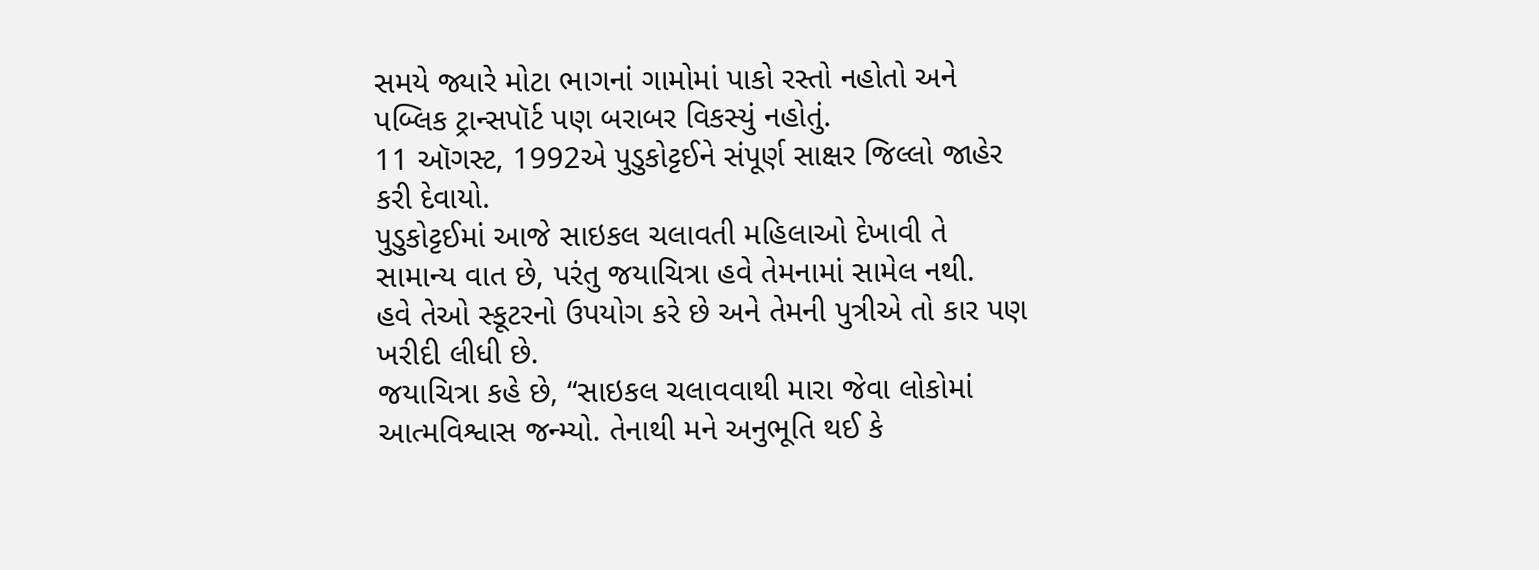સમયે જ્યારે મોટા ભાગનાં ગામોમાં પાકો રસ્તો નહોતો અને પબ્લિક ટ્રાન્સપૉર્ટ પણ બરાબર વિકસ્યું નહોતું.
11 ઑગસ્ટ, 1992એ પુડુકોટ્ટઈને સંપૂર્ણ સાક્ષર જિલ્લો જાહેર કરી દેવાયો.
પુડુકોટ્ટઈમાં આજે સાઇકલ ચલાવતી મહિલાઓ દેખાવી તે સામાન્ય વાત છે, પરંતુ જયાચિત્રા હવે તેમનામાં સામેલ નથી.
હવે તેઓ સ્કૂટરનો ઉપયોગ કરે છે અને તેમની પુત્રીએ તો કાર પણ ખરીદી લીધી છે.
જયાચિત્રા કહે છે, “સાઇકલ ચલાવવાથી મારા જેવા લોકોમાં આત્મવિશ્વાસ જન્મ્યો. તેનાથી મને અનુભૂતિ થઈ કે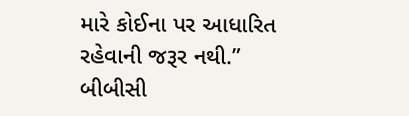મારે કોઈના પર આધારિત રહેવાની જરૂર નથી.”
બીબીસી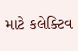માટે કલેક્ટિવ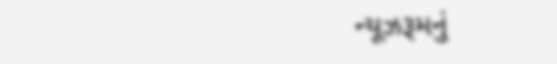ન્યૂઝરૂમનું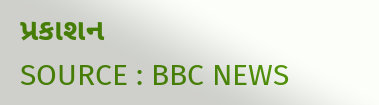પ્રકાશન
SOURCE : BBC NEWS